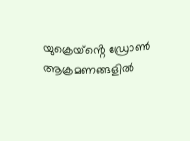യുക്രെയ്ൻ്റെ ഡ്രോൺ ആക്രമണങ്ങളിൽ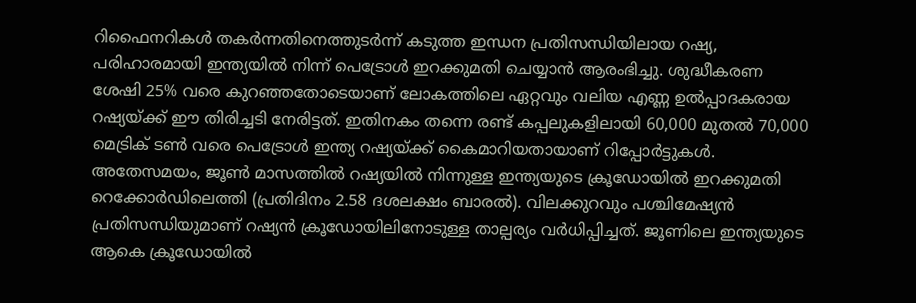റിഫൈനറികൾ തകർന്നതിനെത്തുടർന്ന് കടുത്ത ഇന്ധന പ്രതിസന്ധിയിലായ റഷ്യ, പരിഹാരമായി ഇന്ത്യയിൽ നിന്ന് പെട്രോൾ ഇറക്കുമതി ചെയ്യാൻ ആരംഭിച്ചു. ശുദ്ധീകരണ ശേഷി 25% വരെ കുറഞ്ഞതോടെയാണ് ലോകത്തിലെ ഏറ്റവും വലിയ എണ്ണ ഉൽപ്പാദകരായ റഷ്യയ്ക്ക് ഈ തിരിച്ചടി നേരിട്ടത്. ഇതിനകം തന്നെ രണ്ട് കപ്പലുകളിലായി 60,000 മുതൽ 70,000 മെട്രിക് ടൺ വരെ പെട്രോൾ ഇന്ത്യ റഷ്യയ്ക്ക് കൈമാറിയതായാണ് റിപ്പോർട്ടുകൾ.
അതേസമയം, ജൂൺ മാസത്തിൽ റഷ്യയിൽ നിന്നുള്ള ഇന്ത്യയുടെ ക്രൂഡോയിൽ ഇറക്കുമതി റെക്കോർഡിലെത്തി (പ്രതിദിനം 2.58 ദശലക്ഷം ബാരൽ). വിലക്കുറവും പശ്ചിമേഷ്യൻ പ്രതിസന്ധിയുമാണ് റഷ്യൻ ക്രൂഡോയിലിനോടുള്ള താല്പര്യം വർധിപ്പിച്ചത്. ജൂണിലെ ഇന്ത്യയുടെ ആകെ ക്രൂഡോയിൽ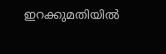ഇറക്കുമതിയിൽ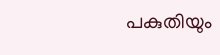പകുതിയും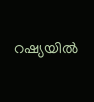റഷ്യയിൽ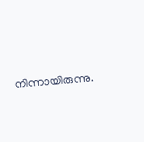നിന്നായിരുന്നു.